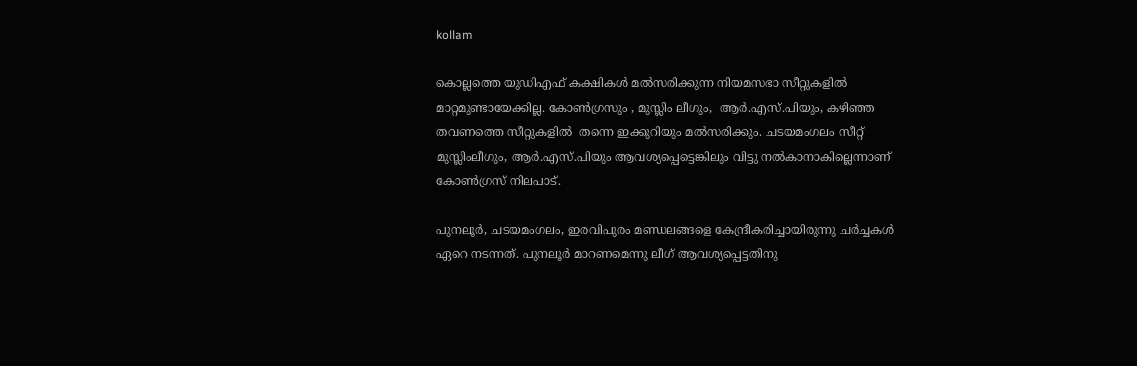kollam

കൊല്ലത്തെ യുഡിഎഫ് കക്ഷികള്‍ മല്‍സരിക്കുന്ന നിയമസഭാ സീറ്റുകളില്‍ മാറ്റമുണ്ടായേക്കില്ല. കോണ്‍ഗ്രസും , മുസ്ലിം ലീഗും,  ആര്‍.എസ്.പിയും, കഴിഞ്ഞ തവണത്തെ സീറ്റുകളില്‍  തന്നെ ഇക്കുറിയും മല്‍സരിക്കും. ചടയമംഗലം സീറ്റ് മുസ്ലിംലീഗും, ആര്‍.എസ്.പിയും ആവശ്യപ്പെട്ടെങ്കിലും വിട്ടു നല്‍കാനാകില്ലെന്നാണ് കോണ്‍ഗ്രസ് നിലപാട്.

പുനലൂര്‍, ചടയമംഗലം, ഇരവിപുരം മണ്ഡലങ്ങളെ കേന്ദ്രീകരിച്ചായിരുന്നു ചര്‍ച്ചകള്‍ ഏറെ നടന്നത്. പുനലൂര്‍ മാറണമെന്നു ലീഗ് ആവശ്യപ്പെട്ടതിനു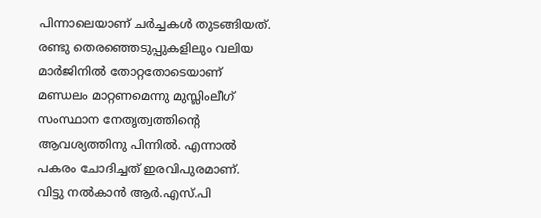പിന്നാലെയാണ് ചര്‍ച്ചകള്‍ തുടങ്ങിയത്. രണ്ടു തെര‍ഞ്ഞെടുപ്പുകളിലും വലിയ മാര്‍ജിനില്‍ തോറ്റതോടെയാണ് മണ്ഡലം മാറ്റണമെന്നു മുസ്ലിംലീഗ് സംസ്ഥാന നേതൃത്വത്തിന്‍റെ ആവശ്യത്തിനു പിന്നില്‍. എന്നാല്‍ പകരം ചോദിച്ചത് ഇരവിപുരമാണ്. വിട്ടു നല്‍കാന്‍ ആര്‍.എസ്.പി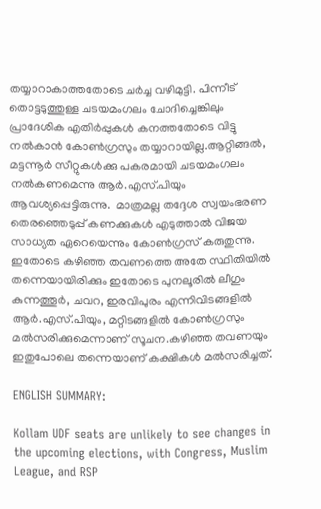തയ്യാറാകാത്തതോടെ ചര്‍ച്ച വഴിമുട്ടി. പിന്നീട് തൊട്ടടുത്തുള്ള ചടയമംഗലം ചോദിച്ചെങ്കിലും പ്രാദേശിക എതിര്‍പ്പുകള്‍ കനത്തതോടെ വിട്ടു നല്‍കാന്‍ കോണ്‍ഗ്രസും തയ്യാറായില്ല.ആറ്റിങ്ങല്‍, മട്ടന്നൂര്‍ സീറ്റുകള്‍ക്കു പകരമായി ചടയമംഗലം നല്‍കണമെന്നു ആര്‍.എസ്.പിയും ആവശ്യപ്പെട്ടിരുന്നു.  മാത്രമല്ല തദ്ദേശ സ്വയംഭരണ തെരഞ്ഞെടുപ്പ് കണക്കുകള്‍ എടുത്താല്‍ വിജയ സാധ്യത ഏറെയെന്നും കോണ്‍ഗ്രസ് കരുതുന്നു. ഇതോടെ കഴിഞ്ഞ തവണത്തെ അതേ സ്ഥിതിയില്‍ തന്നെയായിരിക്കും ഇതോടെ പുനലൂരില്‍ ലീഗും കുന്നത്തൂര്‍, ചവറ, ഇരവിപുരം എന്നിവിടങ്ങളില്‍  ആര്‍.എസ്.പിയും, മറ്റിടങ്ങളില്‍ കോണ്‍ഗ്രസും  മല്‍സരിക്കുമെന്നാണ് സൂചന.കഴിഞ്ഞ തവണയും ഇതുപോലെ തന്നെയാണ് കക്ഷികള്‍ മല്‍സരിച്ചത്.

ENGLISH SUMMARY:

Kollam UDF seats are unlikely to see changes in the upcoming elections, with Congress, Muslim League, and RSP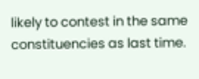likely to contest in the same constituencies as last time.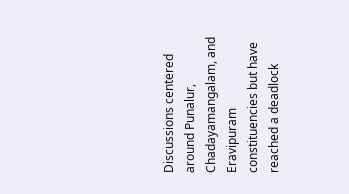Discussions centered around Punalur, Chadayamangalam, and Eravipuram constituencies but have reached a deadlock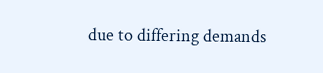due to differing demands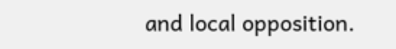and local opposition.